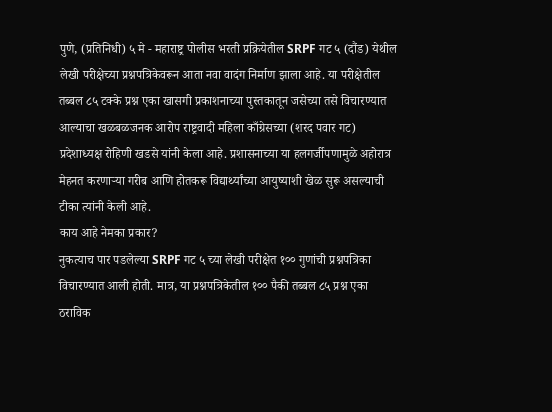पुणे, (प्रतिनिधी) ५ मे - महाराष्ट्र पोलीस भरती प्रक्रियेतील SRPF गट ५ (दौंड) येथील लेखी परीक्षेच्या प्रश्नपत्रिकेवरून आता नवा वादंग निर्माण झाला आहे. या परीक्षेतील तब्बल ८५ टक्के प्रश्न एका खासगी प्रकाशनाच्या पुस्तकातून जसेच्या तसे विचारण्यात आल्याचा खळबळजनक आरोप राष्ट्रवादी महिला काँग्रेसच्या (शरद पवार गट) प्रदेशाध्यक्ष रोहिणी खडसे यांनी केला आहे. प्रशासनाच्या या हलगर्जीपणामुळे अहोरात्र मेहनत करणाऱ्या गरीब आणि होतकरू विद्यार्थ्यांच्या आयुष्याशी खेळ सुरू असल्याची टीका त्यांनी केली आहे.
काय आहे नेमका प्रकार?
नुकत्याच पार पडलेल्या SRPF गट ५ च्या लेखी परीक्षेत १०० गुणांची प्रश्नपत्रिका विचारण्यात आली होती. मात्र, या प्रश्नपत्रिकेतील १०० पैकी तब्बल ८५ प्रश्न एका ठराविक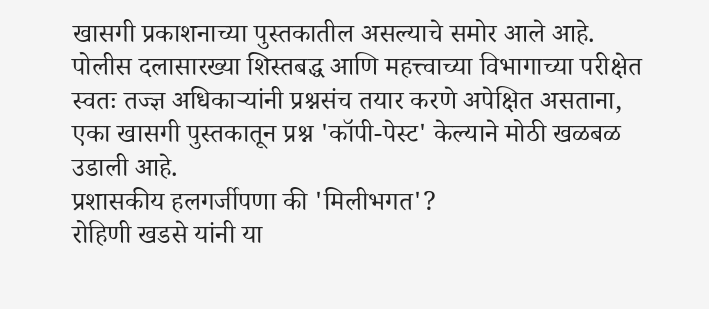खासगी प्रकाशनाच्या पुस्तकातील असल्याचे समोर आले आहे. पोलीस दलासारख्या शिस्तबद्ध आणि महत्त्वाच्या विभागाच्या परीक्षेत स्वतः तज्ज्ञ अधिकाऱ्यांनी प्रश्नसंच तयार करणे अपेक्षित असताना, एका खासगी पुस्तकातून प्रश्न 'कॉपी-पेस्ट' केल्याने मोठी खळबळ उडाली आहे.
प्रशासकीय हलगर्जीपणा की 'मिलीभगत'?
रोहिणी खडसे यांनी या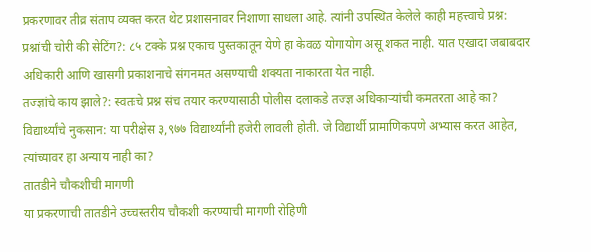प्रकरणावर तीव्र संताप व्यक्त करत थेट प्रशासनावर निशाणा साधला आहे. त्यांनी उपस्थित केलेले काही महत्त्वाचे प्रश्न:
प्रश्नांची चोरी की सेटिंग?: ८५ टक्के प्रश्न एकाच पुस्तकातून येणे हा केवळ योगायोग असू शकत नाही. यात एखादा जबाबदार अधिकारी आणि खासगी प्रकाशनाचे संगनमत असण्याची शक्यता नाकारता येत नाही.
तज्ज्ञांचे काय झाले?: स्वतःचे प्रश्न संच तयार करण्यासाठी पोलीस दलाकडे तज्ज्ञ अधिकाऱ्यांची कमतरता आहे का?
विद्यार्थ्यांचे नुकसान: या परीक्षेस ३,९७७ विद्यार्थ्यांनी हजेरी लावली होती. जे विद्यार्थी प्रामाणिकपणे अभ्यास करत आहेत, त्यांच्यावर हा अन्याय नाही का?
तातडीने चौकशीची मागणी
या प्रकरणाची तातडीने उच्चस्तरीय चौकशी करण्याची मागणी रोहिणी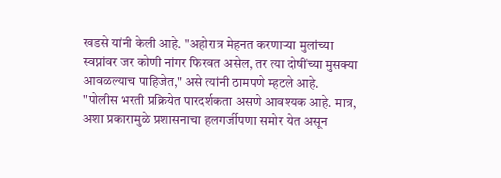खडसे यांनी केली आहे. "अहोरात्र मेहनत करणाऱ्या मुलांच्या स्वप्नांवर जर कोणी नांगर फिरवत असेल, तर त्या दोषींच्या मुसक्या आवळल्याच पाहिजेत," असे त्यांनी ठामपणे म्हटले आहे.
"पोलीस भरती प्रक्रियेत पारदर्शकता असणे आवश्यक आहे. मात्र, अशा प्रकारामुळे प्रशासनाचा हलगर्जीपणा समोर येत असून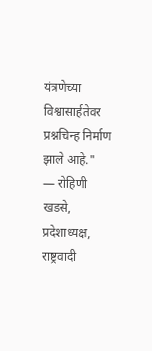यंत्रणेच्या विश्वासार्हतेवर प्रश्नचिन्ह निर्माण झाले आहे."
— रोहिणी खडसे, प्रदेशाध्यक्ष, राष्ट्रवादी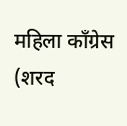महिला काँग्रेस (शरद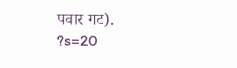पवार गट).
?s=20